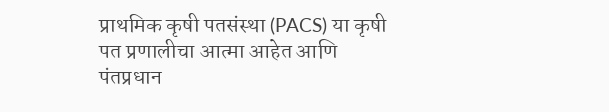प्राथमिक कृषी पतसंस्था (PACS) या कृषी पत प्रणालीचा आत्मा आहेत आणि पंतप्रधान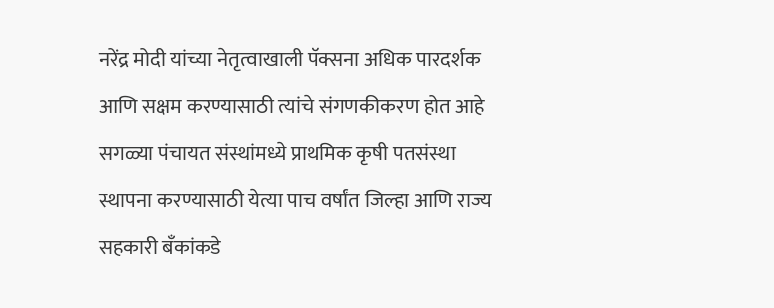नरेंद्र मोदी यांच्या नेतृत्वाखाली पॅक्सना अधिक पारदर्शक आणि सक्षम करण्यासाठी त्यांचे संगणकीकरण होत आहे
सगळ्या पंचायत संस्थांमध्ये प्राथमिक कृषी पतसंस्था स्थापना करण्यासाठी येत्या पाच वर्षांत जिल्हा आणि राज्य सहकारी बँकांकडे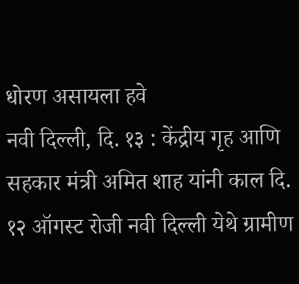धोरण असायला हवे
नवी दिल्ली, दि. १३ : केंद्रीय गृह आणि सहकार मंत्री अमित शाह यांनी काल दि. १२ ऑगस्ट रोजी नवी दिल्ली येथे ग्रामीण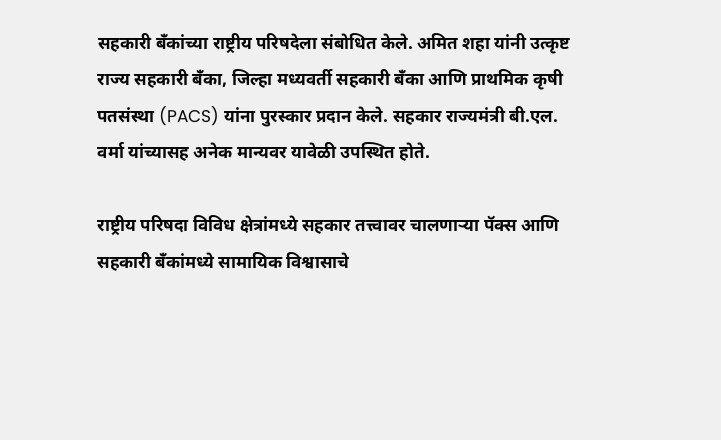सहकारी बँकांच्या राष्ट्रीय परिषदेला संबोधित केले. अमित शहा यांनी उत्कृष्ट राज्य सहकारी बँका, जिल्हा मध्यवर्ती सहकारी बँका आणि प्राथमिक कृषी पतसंस्था (PACS) यांना पुरस्कार प्रदान केले. सहकार राज्यमंत्री बी.एल. वर्मा यांच्यासह अनेक मान्यवर यावेळी उपस्थित होते.

राष्ट्रीय परिषदा विविध क्षेत्रांमध्ये सहकार तत्त्वावर चालणाऱ्या पॅक्स आणि सहकारी बँकांमध्ये सामायिक विश्वासाचे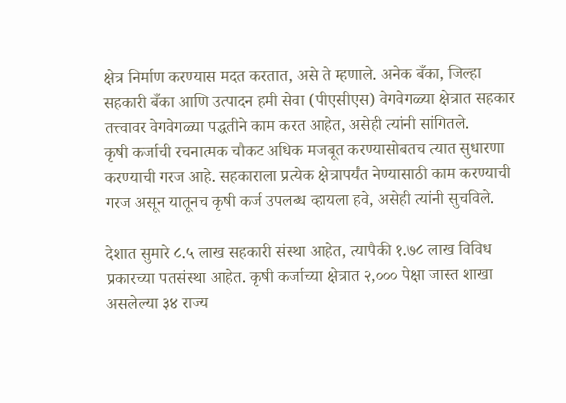क्षेत्र निर्माण करण्यास मदत करतात, असे ते म्हणाले. अनेक बँका, जिल्हा सहकारी बँका आणि उत्पादन हमी सेवा (पीएसीएस) वेगवेगळ्या क्षेत्रात सहकार तत्त्वावर वेगवेगळ्या पद्धतीने काम करत आहेत, असेही त्यांनी सांगितले.
कृषी कर्जाची रचनात्मक चौकट अधिक मजबूत करण्यासोबतच त्यात सुधारणा करण्याची गरज आहे. सहकाराला प्रत्येक क्षेत्रापर्यंत नेण्यासाठी काम करण्याची गरज असून यातूनच कृषी कर्ज उपलब्ध व्हायला हवे, असेही त्यांनी सुचविले.

देशात सुमारे ८.५ लाख सहकारी संस्था आहेत, त्यापैकी १.७८ लाख विविध प्रकारच्या पतसंस्था आहेत. कृषी कर्जाच्या क्षेत्रात २,००० पेक्षा जास्त शाखा असलेल्या ३४ राज्य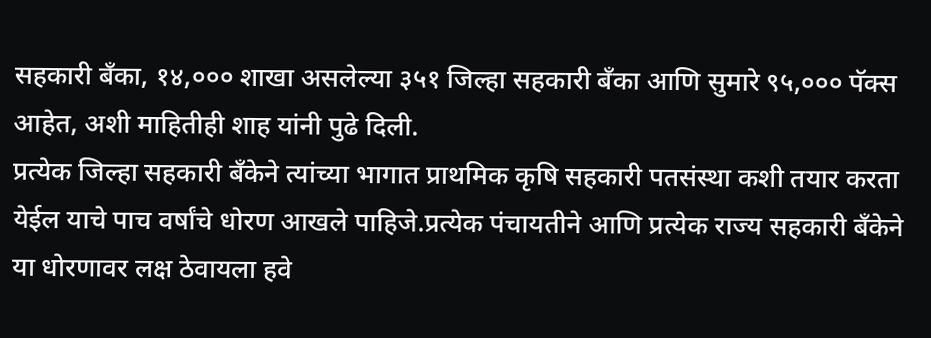सहकारी बँका, १४,००० शाखा असलेल्या ३५१ जिल्हा सहकारी बँका आणि सुमारे ९५,००० पॅक्स आहेत, अशी माहितीही शाह यांनी पुढे दिली.
प्रत्येक जिल्हा सहकारी बँकेने त्यांच्या भागात प्राथमिक कृषि सहकारी पतसंस्था कशी तयार करता येईल याचे पाच वर्षांचे धोरण आखले पाहिजे.प्रत्येक पंचायतीने आणि प्रत्येक राज्य सहकारी बँकेने या धोरणावर लक्ष ठेवायला हवे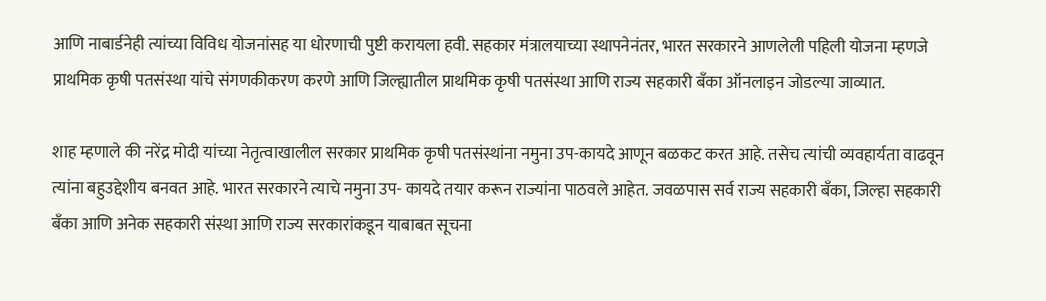आणि नाबार्डनेही त्यांच्या विविध योजनांसह या धोरणाची पुष्टी करायला हवी. सहकार मंत्रालयाच्या स्थापनेनंतर, भारत सरकारने आणलेली पहिली योजना म्हणजे प्राथमिक कृषी पतसंस्था यांचे संगणकीकरण करणे आणि जिल्ह्यातील प्राथमिक कृषी पतसंस्था आणि राज्य सहकारी बँका ऑनलाइन जोडल्या जाव्यात.

शाह म्हणाले की नरेंद्र मोदी यांच्या नेतृत्वाखालील सरकार प्राथमिक कृषी पतसंस्थांना नमुना उप-कायदे आणून बळकट करत आहे. तसेच त्यांची व्यवहार्यता वाढवून त्यांना बहुउद्देशीय बनवत आहे. भारत सरकारने त्याचे नमुना उप- कायदे तयार करून राज्यांना पाठवले आहेत. जवळपास सर्व राज्य सहकारी बँका, जिल्हा सहकारी बँका आणि अनेक सहकारी संस्था आणि राज्य सरकारांकडून याबाबत सूचना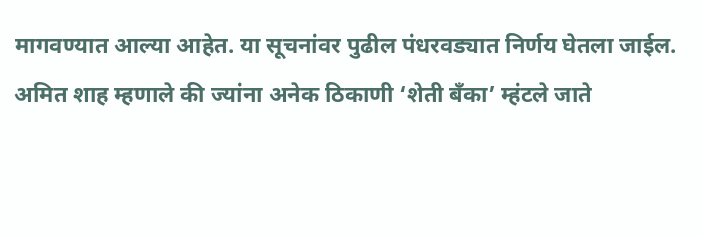मागवण्यात आल्या आहेत. या सूचनांवर पुढील पंधरवड्यात निर्णय घेतला जाईल.
अमित शाह म्हणाले की ज्यांना अनेक ठिकाणी ‘शेती बँका’ म्हंटले जाते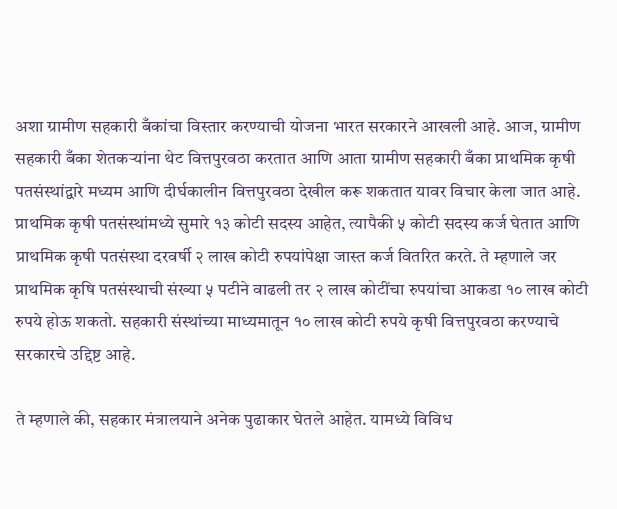अशा ग्रामीण सहकारी बँकांचा विस्तार करण्याची योजना भारत सरकारने आखली आहे. आज, ग्रामीण सहकारी बँका शेतकऱ्यांना थेट वित्तपुरवठा करतात आणि आता ग्रामीण सहकारी बँका प्राथमिक कृषी पतसंस्थांद्वारे मध्यम आणि दीर्घकालीन वित्तपुरवठा देखील करू शकतात यावर विचार केला जात आहे.
प्राथमिक कृषी पतसंस्थांमध्ये सुमारे १३ कोटी सदस्य आहेत, त्यापैकी ५ कोटी सदस्य कर्ज घेतात आणि प्राथमिक कृषी पतसंस्था दरवर्षी २ लाख कोटी रुपयांपेक्षा जास्त कर्ज वितरित करते. ते म्हणाले जर प्राथमिक कृषि पतसंस्थाची संख्या ५ पटीने वाढली तर २ लाख कोटींचा रुपयांचा आकडा १० लाख कोटी रुपये होऊ शकतो. सहकारी संस्थांच्या माध्यमातून १० लाख कोटी रुपये कृषी वित्तपुरवठा करण्याचे सरकारचे उद्दिष्ट आहे.

ते म्हणाले की, सहकार मंत्रालयाने अनेक पुढाकार घेतले आहेत. यामध्ये विविध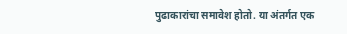पुढाकारांचा समावेश होतो. या अंतर्गत एक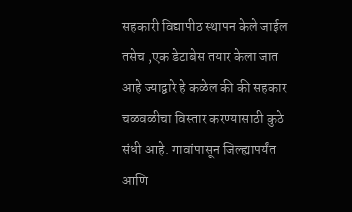सहकारी विद्यापीठ स्थापन केले जाईल तसेच ,एक डेटाबेस तयार केला जात आहे ज्याद्वारे हे कळेल की की सहकार चळवळीचा विस्तार करण्यासाठी कुठे संधी आहे. गावांपासून जिल्ह्यापर्यंत आणि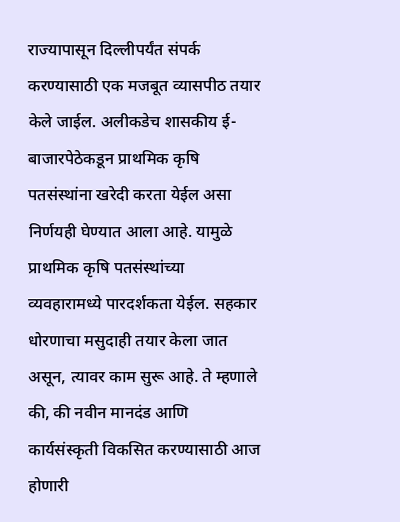राज्यापासून दिल्लीपर्यंत संपर्क करण्यासाठी एक मजबूत व्यासपीठ तयार केले जाईल. अलीकडेच शासकीय ई-बाजारपेठेकडून प्राथमिक कृषि पतसंस्थांना खरेदी करता येईल असा निर्णयही घेण्यात आला आहे. यामुळे प्राथमिक कृषि पतसंस्थांच्या व्यवहारामध्ये पारदर्शकता येईल. सहकार धोरणाचा मसुदाही तयार केला जात असून, त्यावर काम सुरू आहे. ते म्हणाले की, की नवीन मानदंड आणि कार्यसंस्कृती विकसित करण्यासाठी आज होणारी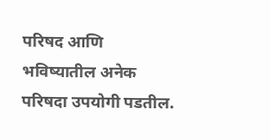परिषद आणि भविष्यातील अनेक परिषदा उपयोगी पडतील.